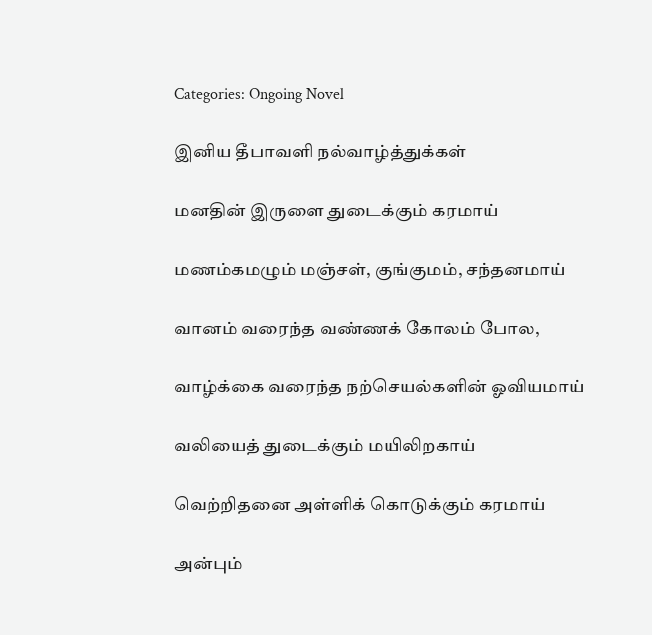Categories: Ongoing Novel

இனிய தீபாவளி நல்வாழ்த்துக்கள்

மனதின் இருளை துடைக்கும் கரமாய்

மணம்கமழும் மஞ்சள், குங்குமம், சந்தனமாய்

வானம் வரைந்த வண்ணக் கோலம் போல,

வாழ்க்கை வரைந்த நற்செயல்களின் ஓவியமாய்

வலியைத் துடைக்கும் மயிலிறகாய்

வெற்றிதனை அள்ளிக் கொடுக்கும் கரமாய்

அன்பும்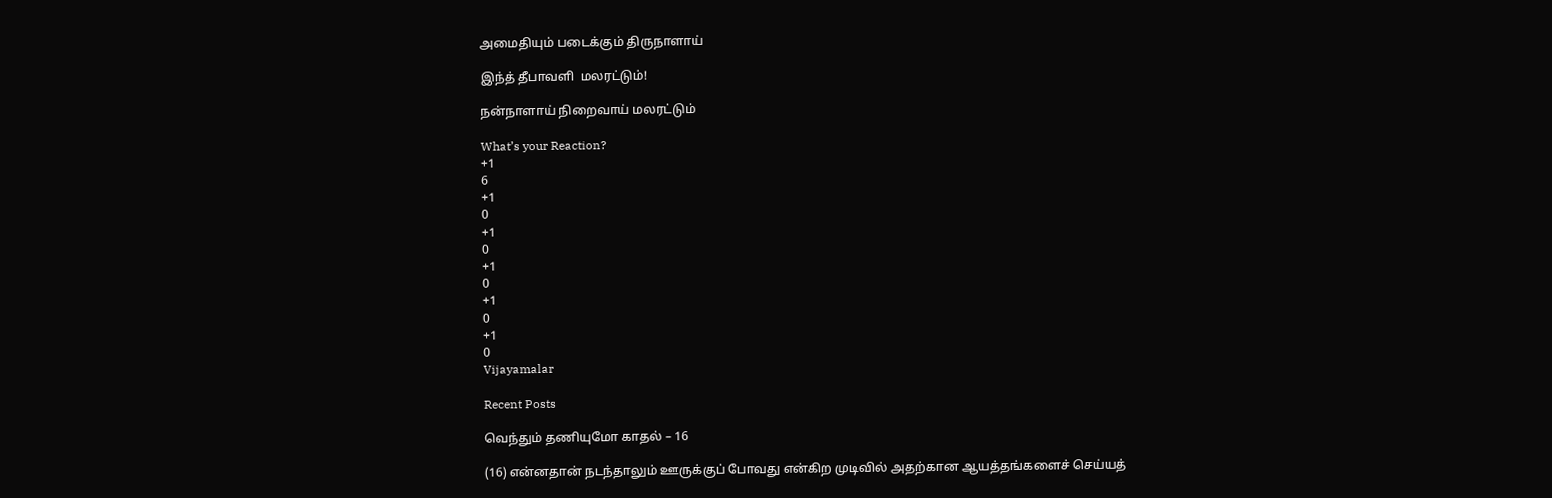அமைதியும் படைக்கும் திருநாளாய்

இந்த் தீபாவளி  மலரட்டும்!

நன்நாளாய் நிறைவாய் மலரட்டும்

What’s your Reaction?
+1
6
+1
0
+1
0
+1
0
+1
0
+1
0
Vijayamalar

Recent Posts

வெந்தும் தணியுமோ காதல் – 16

(16) என்னதான் நடந்தாலும் ஊருக்குப் போவது என்கிற முடிவில் அதற்கான ஆயத்தங்களைச் செய்யத்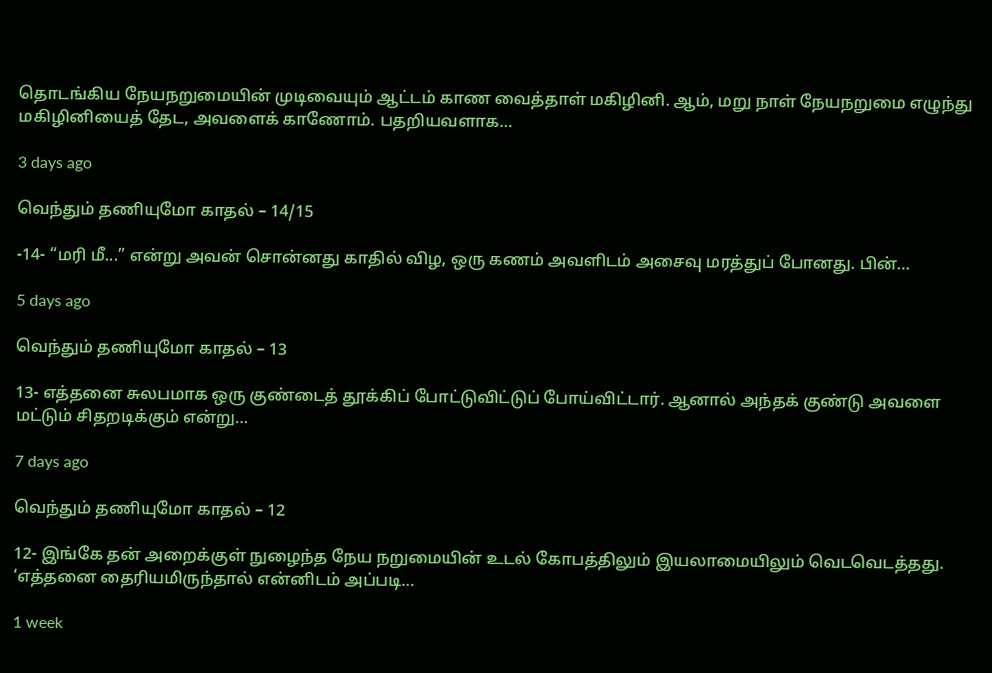தொடங்கிய நேயநறுமையின் முடிவையும் ஆட்டம் காண வைத்தாள் மகிழினி. ஆம், மறு நாள் நேயநறுமை எழுந்து மகிழினியைத் தேட, அவளைக் காணோம். பதறியவளாக…

3 days ago

வெந்தும் தணியுமோ காதல் – 14/15

-14- “மரி மீ...” என்று அவன் சொன்னது காதில் விழ, ஒரு கணம் அவளிடம் அசைவு மரத்துப் போனது. பின்…

5 days ago

வெந்தும் தணியுமோ காதல் – 13

13- எத்தனை சுலபமாக ஒரு குண்டைத் தூக்கிப் போட்டுவிட்டுப் போய்விட்டார். ஆனால் அந்தக் குண்டு அவளை மட்டும் சிதறடிக்கும் என்று…

7 days ago

வெந்தும் தணியுமோ காதல் – 12

12- இங்கே தன் அறைக்குள் நுழைந்த நேய நறுமையின் உடல் கோபத்திலும் இயலாமையிலும் வெடவெடத்தது. ‘எத்தனை தைரியமிருந்தால் என்னிடம் அப்படி…

1 week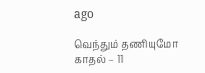ago

வெந்தும் தணியுமோ காதல் – 11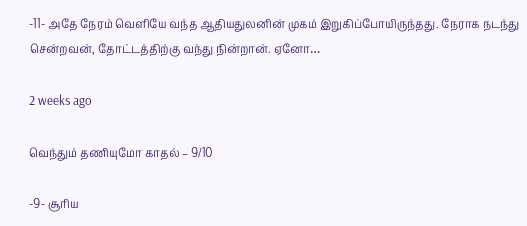-11- அதே நேரம் வெளியே வந்த ஆதியதுலனின் முகம் இறுகிப்போயிருந்தது. நேராக நடந்து சென்றவன், தோட்டத்திற்கு வந்து நின்றான். ஏனோ…

2 weeks ago

வெந்தும் தணியுமோ காதல் – 9/10

-9- சூரிய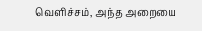வெளிச்சம், அந்த அறையை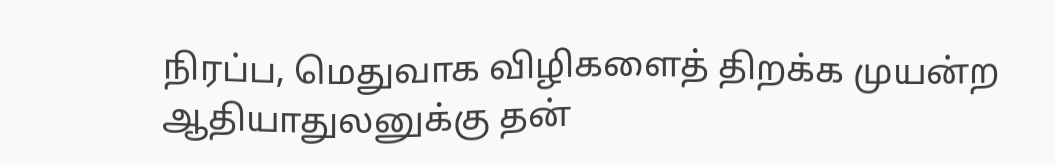நிரப்ப, மெதுவாக விழிகளைத் திறக்க முயன்ற ஆதியாதுலனுக்கு தன்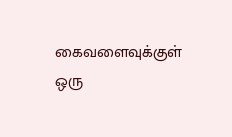கைவளைவுக்குள் ஒரு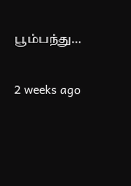பூம்பந்து…

2 weeks ago